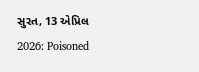સુરત, 13 એપ્રિલ 2026: Poisoned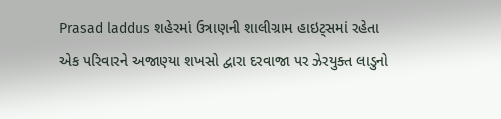Prasad laddus શહેરમાં ઉત્રાણની શાલીગ્રામ હાઇટ્સમાં રહેતા એક પરિવારને અજાણ્યા શખસો દ્વારા દરવાજા પર ઝેરયુક્ત લાડુનો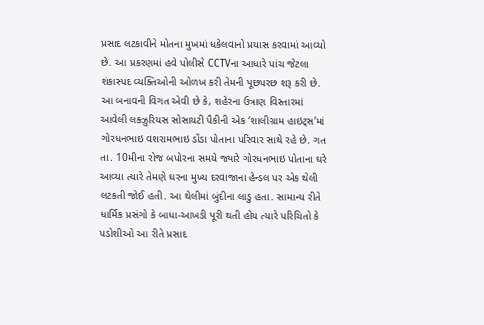પ્રસાદ લટકાવીને મોતના મુખમાં ધકેલવાનો પ્રયાસ કરવામાં આવ્યો છે. આ પ્રકરણમાં હવે પોલીસે CCTVના આધારે પાંચ જેટલા શંકાસ્પદ વ્યક્તિઓની ઓળખ કરી તેમની પૂછપરછ શરૂ કરી છે.
આ બનાવની વિગત એવી છે કે, શહેરના ઉત્રાણ વિસ્તારમાં આવેલી લક્ઝુરિયસ સોસાયટી પૈકીની એક ‘શાલીગ્રામ હાઇટ્સ’માં ગોરધનભાઇ વશરામભાઇ ડોંડા પોતાના પરિવાર સાથે રહે છે. ગત તા. 10મીના રોજ બપોરના સમયે જ્યારે ગોરધનભાઇ પોતાના ઘરે આવ્યા ત્યારે તેમણે ઘરના મુખ્ય દરવાજાના હેન્ડલ પર એક થેલી લટકતી જોઈ હતી. આ થેલીમાં બુંદીના લાડુ હતા. સામાન્ય રીતે ધાર્મિક પ્રસંગો કે બાધા-આખડી પૂરી થતી હોય ત્યારે પરિચિતો કે પડોશીઓ આ રીતે પ્રસાદ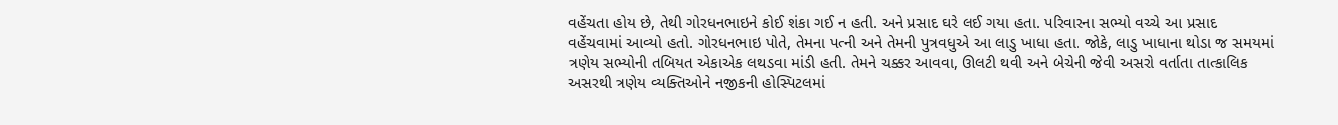વહેંચતા હોય છે, તેથી ગોરધનભાઇને કોઈ શંકા ગઈ ન હતી. અને પ્રસાદ ઘરે લઈ ગયા હતા. પરિવારના સભ્યો વચ્ચે આ પ્રસાદ વહેંચવામાં આવ્યો હતો. ગોરધનભાઇ પોતે, તેમના પત્ની અને તેમની પુત્રવધુએ આ લાડુ ખાધા હતા. જોકે, લાડુ ખાધાના થોડા જ સમયમાં ત્રણેય સભ્યોની તબિયત એકાએક લથડવા માંડી હતી. તેમને ચક્કર આવવા, ઊલટી થવી અને બેચેની જેવી અસરો વર્તાતા તાત્કાલિક અસરથી ત્રણેય વ્યક્તિઓને નજીકની હોસ્પિટલમાં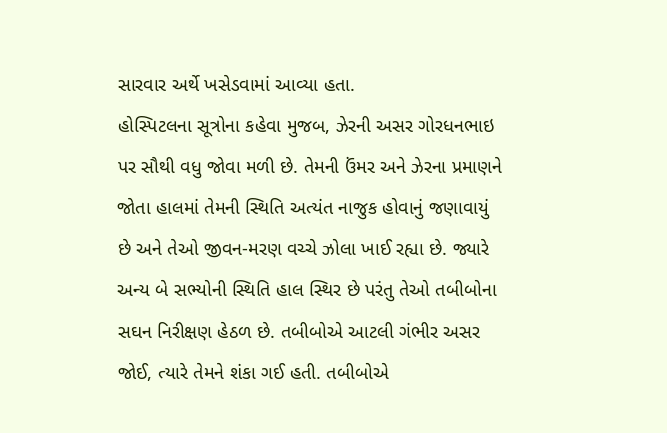સારવાર અર્થે ખસેડવામાં આવ્યા હતા.
હોસ્પિટલના સૂત્રોના કહેવા મુજબ, ઝેરની અસર ગોરધનભાઇ પર સૌથી વધુ જોવા મળી છે. તેમની ઉંમર અને ઝેરના પ્રમાણને જોતા હાલમાં તેમની સ્થિતિ અત્યંત નાજુક હોવાનું જણાવાયું છે અને તેઓ જીવન-મરણ વચ્ચે ઝોલા ખાઈ રહ્યા છે. જ્યારે અન્ય બે સભ્યોની સ્થિતિ હાલ સ્થિર છે પરંતુ તેઓ તબીબોના સઘન નિરીક્ષણ હેઠળ છે. તબીબોએ આટલી ગંભીર અસર જોઈ, ત્યારે તેમને શંકા ગઈ હતી. તબીબોએ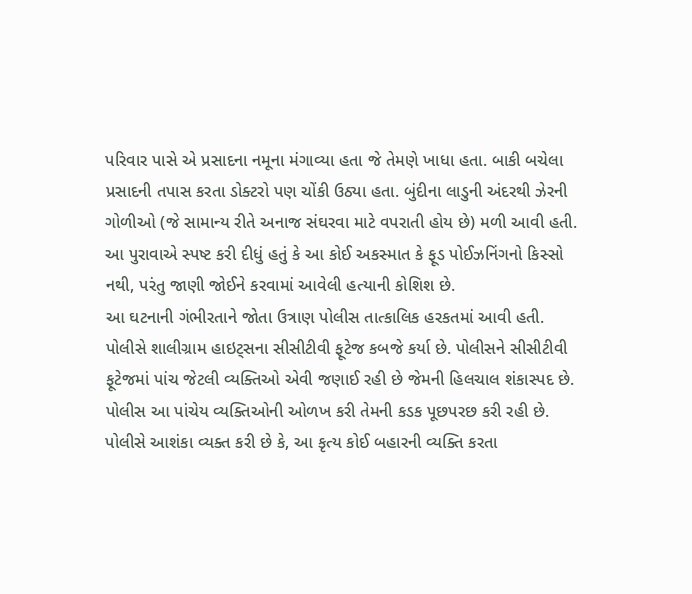પરિવાર પાસે એ પ્રસાદના નમૂના મંગાવ્યા હતા જે તેમણે ખાધા હતા. બાકી બચેલા પ્રસાદની તપાસ કરતા ડોક્ટરો પણ ચોંકી ઉઠ્યા હતા. બુંદીના લાડુની અંદરથી ઝેરની ગોળીઓ (જે સામાન્ય રીતે અનાજ સંઘરવા માટે વપરાતી હોય છે) મળી આવી હતી. આ પુરાવાએ સ્પષ્ટ કરી દીધું હતું કે આ કોઈ અકસ્માત કે ફૂડ પોઈઝનિંગનો કિસ્સો નથી, પરંતુ જાણી જોઈને કરવામાં આવેલી હત્યાની કોશિશ છે.
આ ઘટનાની ગંભીરતાને જોતા ઉત્રાણ પોલીસ તાત્કાલિક હરકતમાં આવી હતી. પોલીસે શાલીગ્રામ હાઇટ્સના સીસીટીવી ફૂટેજ કબજે કર્યા છે. પોલીસને સીસીટીવી ફૂટેજમાં પાંચ જેટલી વ્યક્તિઓ એવી જણાઈ રહી છે જેમની હિલચાલ શંકાસ્પદ છે. પોલીસ આ પાંચેય વ્યક્તિઓની ઓળખ કરી તેમની કડક પૂછપરછ કરી રહી છે. પોલીસે આશંકા વ્યક્ત કરી છે કે, આ કૃત્ય કોઈ બહારની વ્યક્તિ કરતા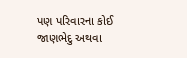પણ પરિવારના કોઈ જાણભેદુ અથવા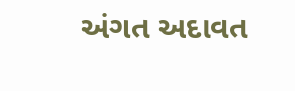અંગત અદાવત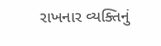રાખનાર વ્યક્તિનું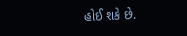હોઈ શકે છે.